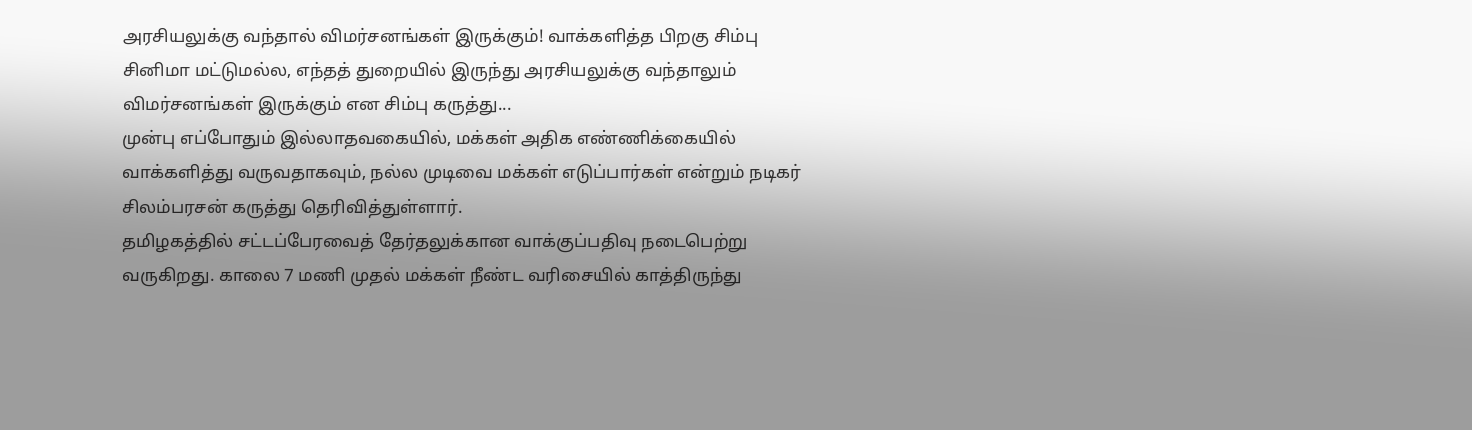அரசியலுக்கு வந்தால் விமர்சனங்கள் இருக்கும்! வாக்களித்த பிறகு சிம்பு
சினிமா மட்டுமல்ல, எந்தத் துறையில் இருந்து அரசியலுக்கு வந்தாலும் விமர்சனங்கள் இருக்கும் என சிம்பு கருத்து...
முன்பு எப்போதும் இல்லாதவகையில், மக்கள் அதிக எண்ணிக்கையில் வாக்களித்து வருவதாகவும், நல்ல முடிவை மக்கள் எடுப்பார்கள் என்றும் நடிகர் சிலம்பரசன் கருத்து தெரிவித்துள்ளார்.
தமிழகத்தில் சட்டப்பேரவைத் தேர்தலுக்கான வாக்குப்பதிவு நடைபெற்று வருகிறது. காலை 7 மணி முதல் மக்கள் நீண்ட வரிசையில் காத்திருந்து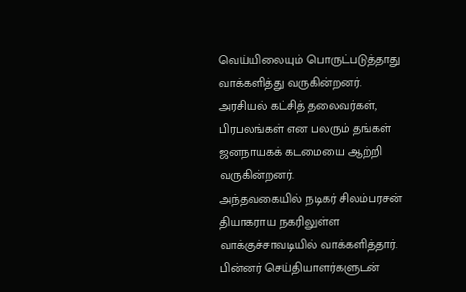வெய்யிலையும் பொருட்படுத்தாது வாக்களித்து வருகின்றனர். அரசியல் கட்சித் தலைவர்கள், பிரபலங்கள் என பலரும் தங்கள் ஜனநாயகக் கடமையை ஆற்றி வருகின்றனர்.
அந்தவகையில் நடிகர் சிலம்பரசன் தியாகராய நகரிலுள்ள வாக்குச்சாவடியில் வாக்களித்தார். பின்னர் செய்தியாளர்களுடன்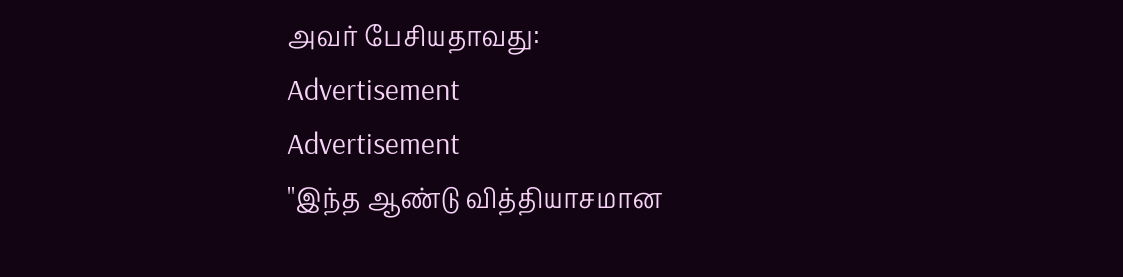அவர் பேசியதாவது:
Advertisement
Advertisement
''இந்த ஆண்டு வித்தியாசமான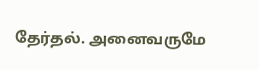தேர்தல். அனைவருமே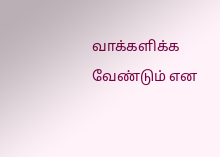வாக்களிக்க வேண்டும் என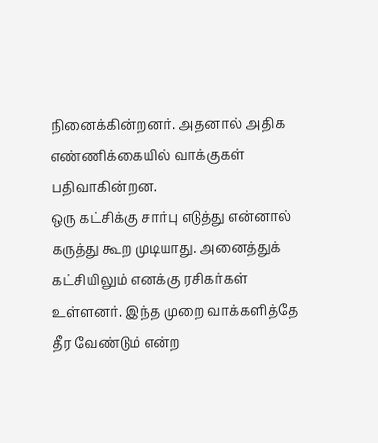நினைக்கின்றனர். அதனால் அதிக எண்ணிக்கையில் வாக்குகள் பதிவாகின்றன.
ஒரு கட்சிக்கு சார்பு எடுத்து என்னால் கருத்து கூற முடியாது. அனைத்துக் கட்சியிலும் எனக்கு ரசிகர்கள் உள்ளனர். இந்த முறை வாக்களித்தே தீர வேண்டும் என்ற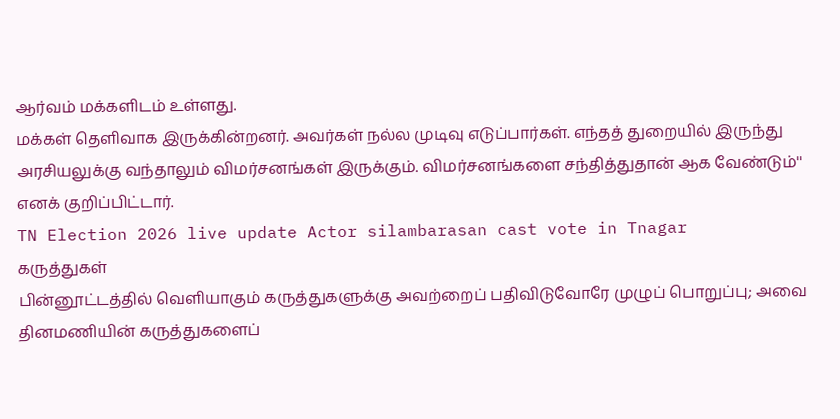ஆர்வம் மக்களிடம் உள்ளது.
மக்கள் தெளிவாக இருக்கின்றனர். அவர்கள் நல்ல முடிவு எடுப்பார்கள். எந்தத் துறையில் இருந்து அரசியலுக்கு வந்தாலும் விமர்சனங்கள் இருக்கும். விமர்சனங்களை சந்தித்துதான் ஆக வேண்டும்'' எனக் குறிப்பிட்டார்.
TN Election 2026 live update Actor silambarasan cast vote in Tnagar
கருத்துகள்
பின்னூட்டத்தில் வெளியாகும் கருத்துகளுக்கு அவற்றைப் பதிவிடுவோரே முழுப் பொறுப்பு; அவை தினமணியின் கருத்துகளைப்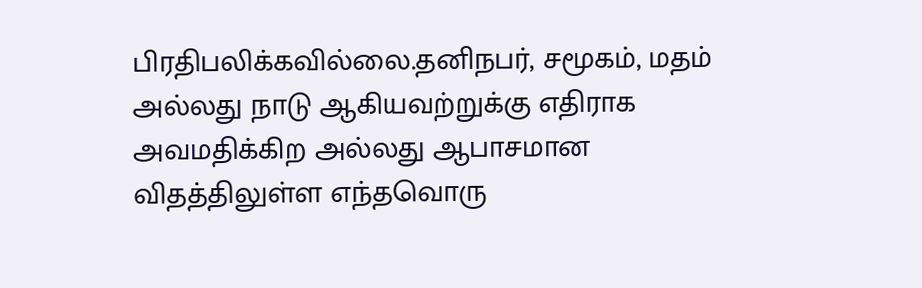பிரதிபலிக்கவில்லை.தனிநபர், சமூகம், மதம் அல்லது நாடு ஆகியவற்றுக்கு எதிராக அவமதிக்கிற அல்லது ஆபாசமான விதத்திலுள்ள எந்தவொரு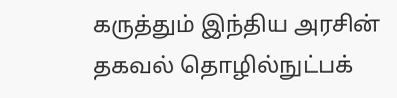கருத்தும் இந்திய அரசின் தகவல் தொழில்நுட்பக்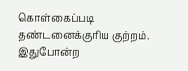கொள்கைப்படி தண்டனைக்குரிய குற்றம். இதுபோன்ற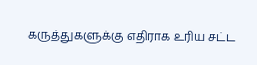கருத்துகளுக்கு எதிராக உரிய சட்ட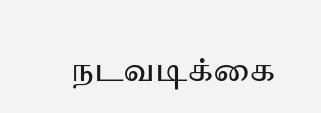நடவடிக்கை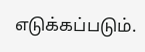எடுக்கப்படும்.